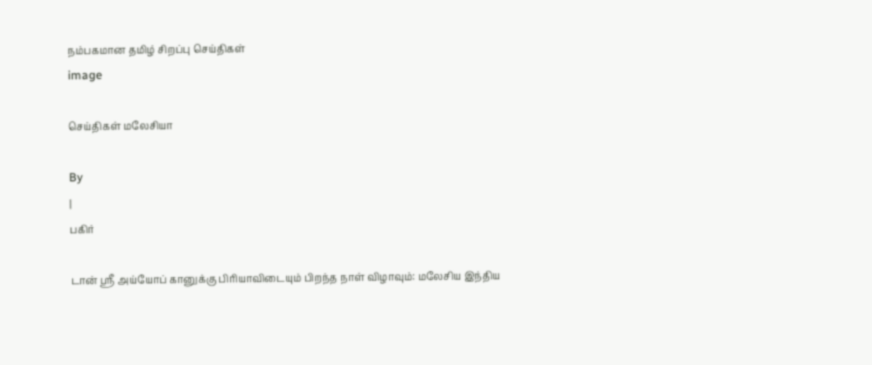நம்பகமான தமிழ் சிறப்பு செய்திகள்
image

செய்திகள் மலேசியா

By
|
பகிர்

டான் ஸ்ரீ அய்யோப் கானுக்கு பிரியாவிடையும் பிறந்த நாள் விழாவும்: மலேசிய இந்திய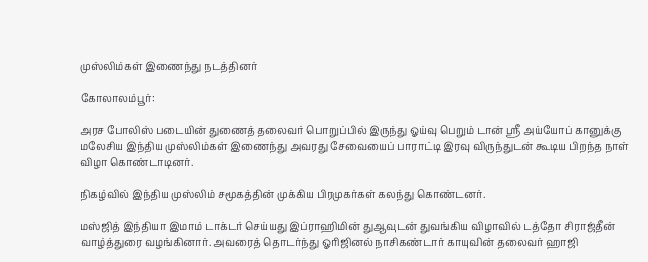முஸ்லிம்கள் இணைந்து நடத்தினர்

கோலாலம்பூர்:

அரச போலிஸ் படையின் துணைத் தலைவர் பொறுப்பில் இருந்து ஓய்வு பெறும் டான் ஸ்ரீ அய்யோப் கானுக்கு மலேசிய இந்திய முஸ்லிம்கள் இணைந்து அவரது சேவையைப் பாராட்டி இரவு விருந்துடன் கூடிய பிறந்த நாள் விழா கொண்டாடினர்.

நிகழ்வில் இந்திய முஸ்லிம் சமூகத்தின் முக்கிய பிரமுகர்கள் கலந்து கொண்டனர்.

மஸ்ஜித் இந்தியா இமாம் டாக்டர் செய்யது இப்ராஹிமின் துஆவுடன் துவங்கிய விழாவில் டத்தோ சிராஜ்தீன் வாழ்த்துரை வழங்கினார். அவரைத் தொடர்ந்து ஓரிஜினல் நாசிகண்டார் காயுவின் தலைவர் ஹாஜி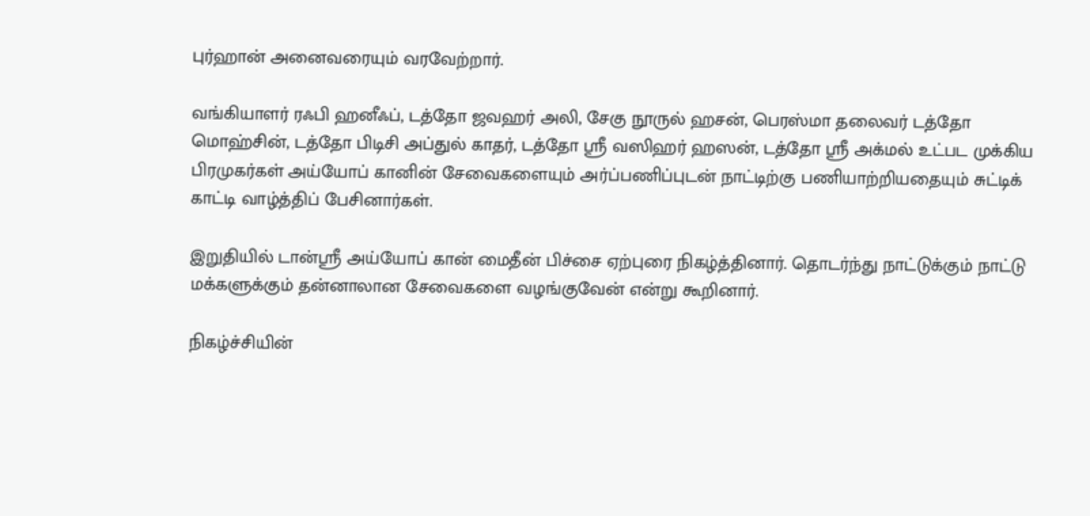புர்ஹான் அனைவரையும் வரவேற்றார்.

வங்கியாளர் ரஃபி ஹனீஃப், டத்தோ ஜவஹர் அலி, சேகு நூருல் ஹசன், பெரஸ்மா தலைவர் டத்தோ மொஹ்சின், டத்தோ பிடிசி அப்துல் காதர், டத்தோ ஸ்ரீ வஸிஹர் ஹஸன், டத்தோ ஸ்ரீ அக்மல் உட்பட முக்கிய பிரமுகர்கள் அய்யோப் கானின் சேவைகளையும் அர்ப்பணிப்புடன் நாட்டிற்கு பணியாற்றியதையும் சுட்டிக் காட்டி வாழ்த்திப் பேசினார்கள்.

இறுதியில் டான்ஸ்ரீ அய்யோப் கான் மைதீன் பிச்சை ஏற்புரை நிகழ்த்தினார். தொடர்ந்து நாட்டுக்கும் நாட்டு மக்களுக்கும் தன்னாலான சேவைகளை வழங்குவேன் என்று கூறினார்.

நிகழ்ச்சியின்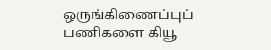ஒருங்கிணைப்புப் பணிகளை கியூ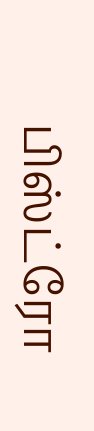பிஸ்ட்ரோ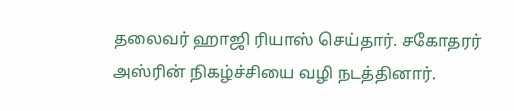தலைவர் ஹாஜி ரியாஸ் செய்தார். சகோதரர் அஸ்ரின் நிகழ்ச்சியை வழி நடத்தினார்.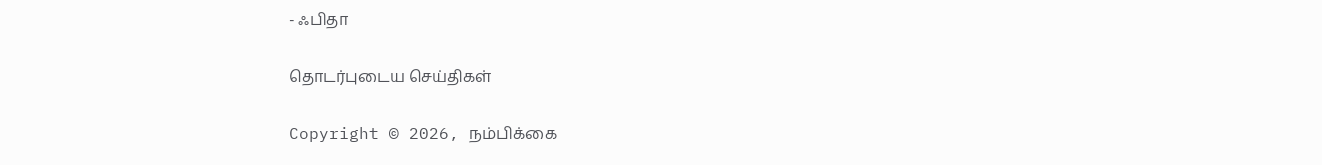- ஃபிதா

தொடர்புடைய செய்திகள்

Copyright © 2026, நம்பிக்கை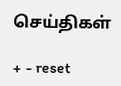செய்திகள்

+ - reset